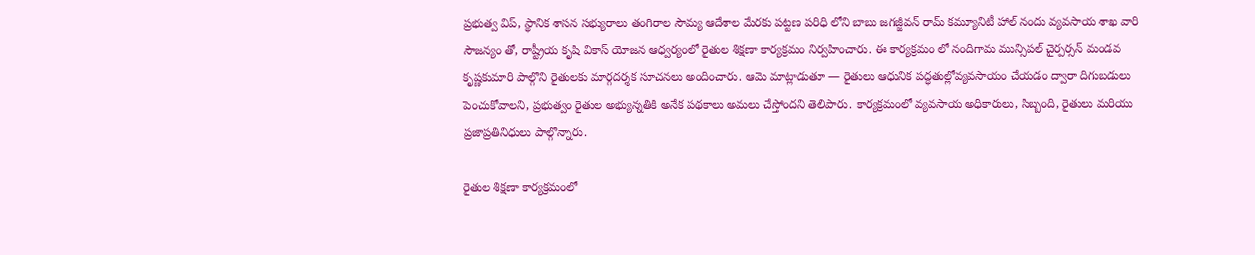ప్రభుత్వ విప్, స్థానిక శాసన సభ్యురాలు తంగిరాల సౌమ్య ఆదేశాల మేరకు పట్టణ పరిధి లోని బాబు జగజ్జీవన్ రామ్ కమ్యూనిటీ హాల్ నందు వ్యవసాయ శాఖ వారి సౌజన్యం తో, రాష్ట్రీయ కృషి వికాస్ యోజన ఆధ్వర్యంలో రైతుల శిక్షణా కార్యక్రమం నిర్వహించారు. ఈ కార్యక్రమం లో నందిగామ మున్సిపల్ చైర్పర్సన్ మండవ కృష్ణకుమారి పాల్గొని రైతులకు మార్గదర్శక సూచనలు అందించారు. ఆమె మాట్లాడుతూ — రైతులు ఆధునిక పద్ధతుల్లోవ్యవసాయం చేయడం ద్వారా దిగుబడులు పెంచుకోవాలని, ప్రభుత్వం రైతుల అభ్యున్నతికి అనేక పథకాలు అమలు చేస్తోందని తెలిపారు. కార్యక్రమంలో వ్యవసాయ అధికారులు, సిబ్బంది, రైతులు మరియు ప్రజాప్రతినిధులు పాల్గొన్నారు.

రైతుల శిక్షణా కార్యక్రమంలో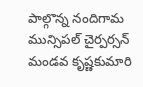పాల్గొన్న నందిగామ మున్సిపల్ చైర్పర్సన్ మండవ కృష్ణకుమారి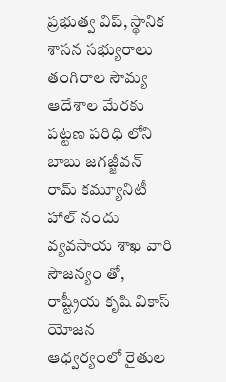ప్రభుత్వ విప్, స్థానిక శాసన సభ్యురాలు తంగిరాల సౌమ్య ఆదేశాల మేరకు పట్టణ పరిధి లోని బాబు జగజ్జీవన్ రామ్ కమ్యూనిటీ హాల్ నందు వ్యవసాయ శాఖ వారి సౌజన్యం తో, రాష్ట్రీయ కృషి వికాస్ యోజన ఆధ్వర్యంలో రైతుల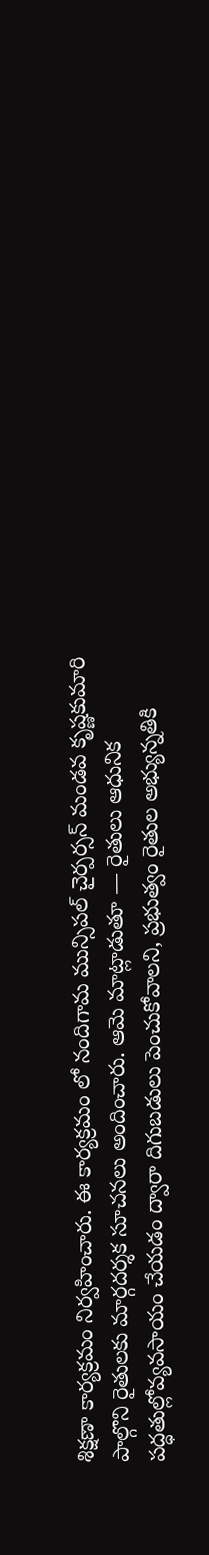శిక్షణా కార్యక్రమం నిర్వహించారు. ఈ కార్యక్రమం లో నందిగామ మున్సిపల్ చైర్పర్సన్ మండవ కృష్ణకుమారి పాల్గొని రైతులకు మార్గదర్శక సూచనలు అందించారు. ఆమె మాట్లాడుతూ — రైతులు ఆధునిక పద్ధతుల్లోవ్యవసాయం చేయడం ద్వారా దిగుబడులు పెంచుకోవాలని, ప్రభుత్వం రైతుల అభ్యున్నతికి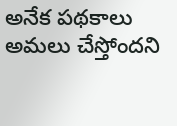అనేక పథకాలు అమలు చేస్తోందని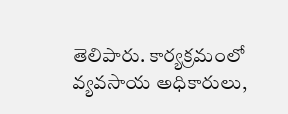తెలిపారు. కార్యక్రమంలో వ్యవసాయ అధికారులు,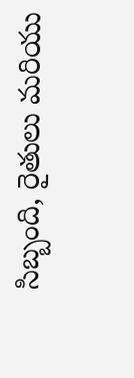సిబ్బంది, రైతులు మరియు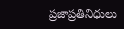ప్రజాప్రతినిధులు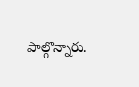పాల్గొన్నారు.